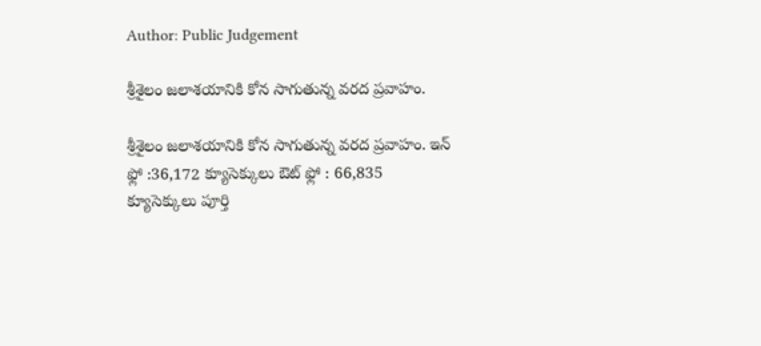Author: Public Judgement

శ్రీశైలం జలాశయానికి కోన సాగుతున్న వరద ప్రవాహం.

శ్రీశైలం జలాశయానికి కోన సాగుతున్న వరద ప్రవాహం. ఇన్ ఫ్లో :36,172 క్యూసెక్కులు ఔట్ ఫ్లో : 66,835 క్యూసెక్కులు పూర్తి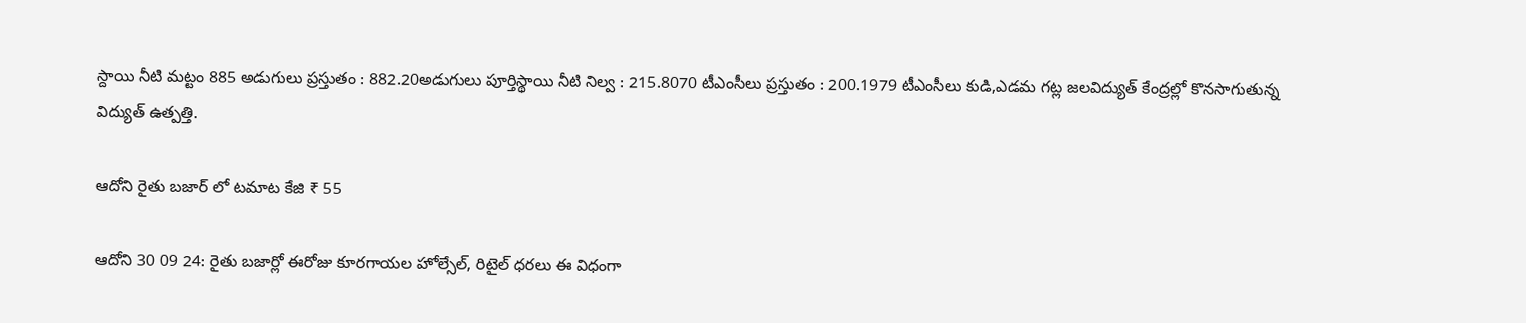స్దాయి నీటి మట్టం 885 అడుగులు ప్రస్తుతం : 882.20అడుగులు పూర్తిస్థాయి నీటి నిల్వ : 215.8070 టీఎంసీలు ప్రస్తుతం : 200.1979 టీఎంసీలు కుడి,ఎడమ గట్ల జలవిద్యుత్ కేంద్రల్లో కొనసాగుతున్న విద్యుత్ ఉత్పత్తి.

ఆదోని రైతు బజార్ లో టమాట కేజి ₹ 55

ఆదోని 30 09 24: రైతు బజార్లో ఈరోజు కూరగాయల హోల్సేల్, రిటైల్ ధరలు ఈ విధంగా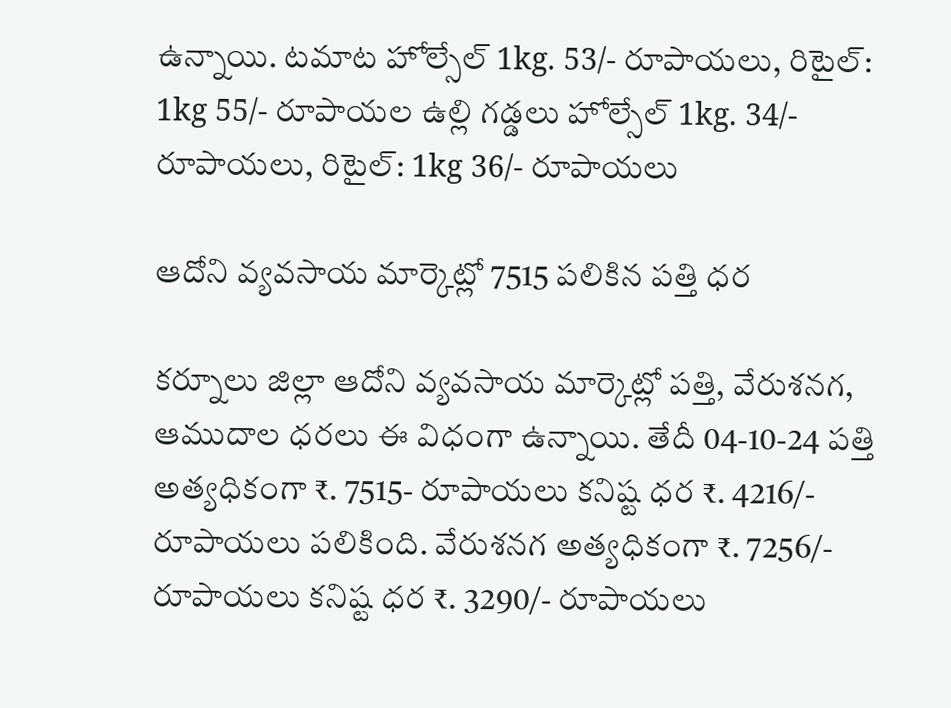ఉన్నాయి. టమాట హోల్సేల్ 1kg. 53/- రూపాయలు, రిటైల్: 1kg 55/- రూపాయల ఉల్లి గడ్డలు హోల్సేల్ 1kg. 34/- రూపాయలు, రిటైల్: 1kg 36/- రూపాయలు

ఆదోని వ్యవసాయ మార్కెట్లో 7515 పలికిన పత్తి ధర

కర్నూలు జిల్లా ఆదోని వ్యవసాయ మార్కెట్లో పత్తి, వేరుశనగ, ఆముదాల ధరలు ఈ విధంగా ఉన్నాయి. తేదీ 04-10-24 పత్తి అత్యధికంగా ₹. 7515- రూపాయలు కనిష్ట ధర ₹. 4216/- రూపాయలు పలికింది. వేరుశనగ అత్యధికంగా ₹. 7256/- రూపాయలు కనిష్ట ధర ₹. 3290/- రూపాయలు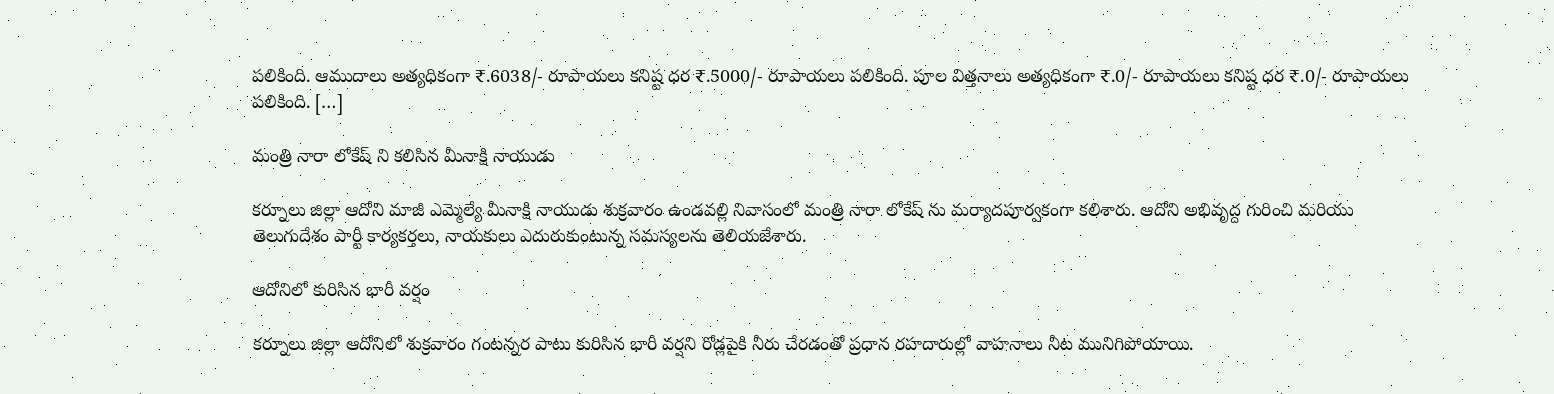పలికింది. ఆముదాలు అత్యధికంగా ₹.6038/- రూపాయలు కనిష్ట ధర ₹.5000/- రూపాయలు పలికింది. పూల విత్తనాలు అత్యధికంగా ₹.0/- రూపాయలు కనిష్ట ధర ₹.0/- రూపాయలు పలికింది. […]

మంత్రి నారా లోకేష్ ని కలిసిన మీనాక్షి నాయుడు

కర్నూలు జిల్లా ఆదోని మాజీ ఎమ్మెల్యే మీనాక్షి నాయుడు శుక్రవారం ఉండవల్లి నివాసంలో మంత్రి నారా లోకేష్ ను మర్యాదపూర్వకంగా కలిశారు. ఆదోని అభివృద్ద గురించి మరియు తెలుగుదేశం పార్టీ కార్యకర్తలు, నాయకులు ఎదురుకుంటున్న సమస్యలను తెలియజేశారు.

ఆదోనిలో కురిసిన భారీ వర్షం

కర్నూలు జిల్లా ఆదోనిలో శుక్రవారం గంటన్నర పాటు కురిసిన భారీ వర్షని రోడ్లపైకి నీరు చేరడంతో ప్రధాన రహదారుల్లో వాహనాలు నీట మునిగిపోయాయి.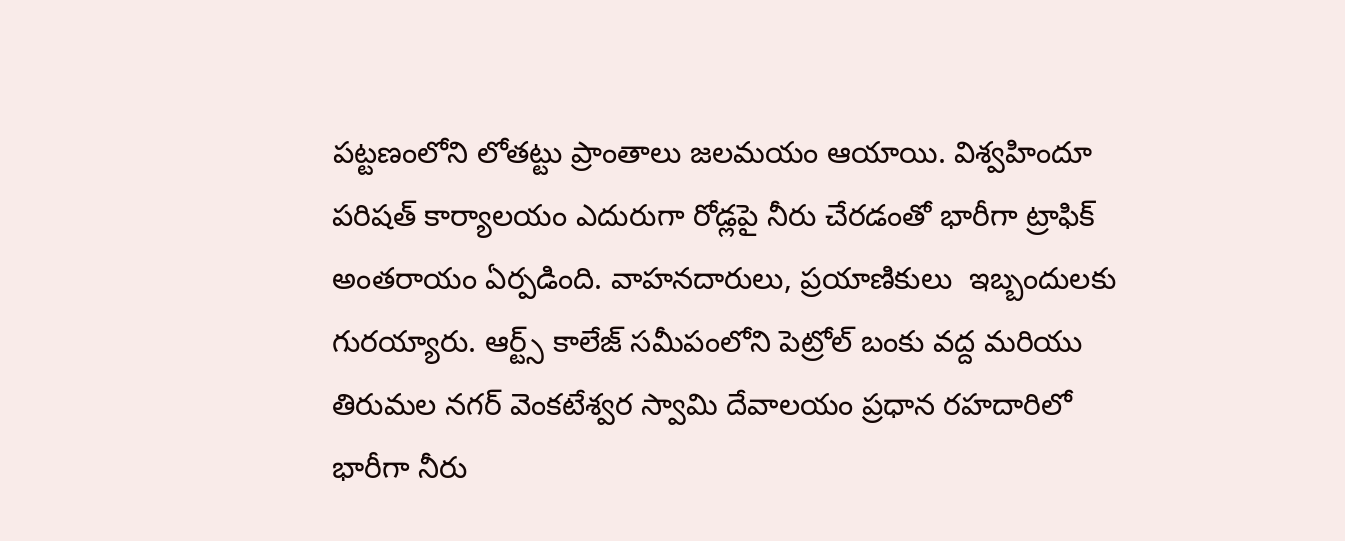పట్టణంలోని లోతట్టు ప్రాంతాలు జలమయం ఆయాయి. విశ్వహిందూ పరిషత్ కార్యాలయం ఎదురుగా రోడ్లపై నీరు చేరడంతో భారీగా ట్రాఫిక్ అంతరాయం ఏర్పడింది. వాహనదారులు, ప్రయాణికులు  ఇబ్బందులకు గురయ్యారు. ఆర్ట్స్ కాలేజ్ సమీపంలోని పెట్రోల్ బంకు వద్ద మరియు తిరుమల నగర్ వెంకటేశ్వర స్వామి దేవాలయం ప్రధాన రహదారిలో భారీగా నీరు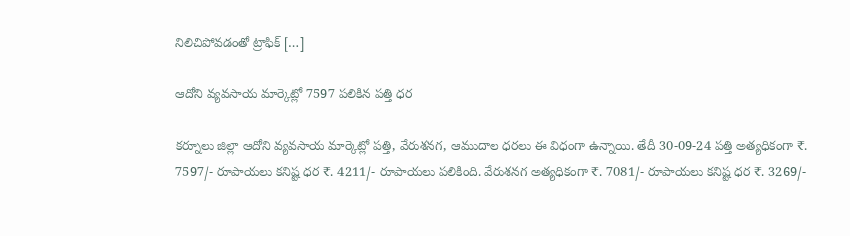నిలిచిపోవడంతో ట్రాఫిక్ […]

ఆదోని వ్యవసాయ మార్కెట్లో 7597 పలికిన పత్తి ధర

కర్నూలు జిల్లా ఆదోని వ్యవసాయ మార్కెట్లో పత్తి, వేరుశనగ, ఆముదాల ధరలు ఈ విధంగా ఉన్నాయి. తేదీ 30-09-24 పత్తి అత్యధికంగా ₹. 7597/- రూపాయలు కనిష్ట ధర ₹. 4211/- రూపాయలు పలికింది. వేరుశనగ అత్యధికంగా ₹. 7081/- రూపాయలు కనిష్ట ధర ₹. 3269/-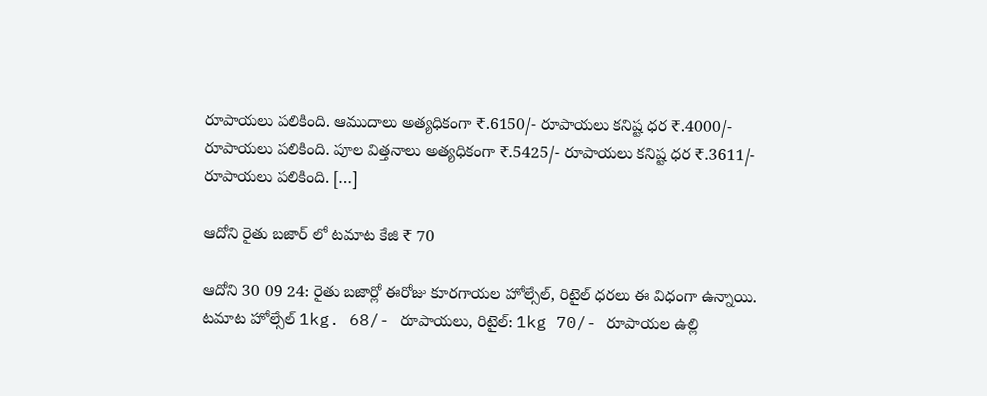రూపాయలు పలికింది. ఆముదాలు అత్యధికంగా ₹.6150/- రూపాయలు కనిష్ట ధర ₹.4000/- రూపాయలు పలికింది. పూల విత్తనాలు అత్యధికంగా ₹.5425/- రూపాయలు కనిష్ట ధర ₹.3611/- రూపాయలు పలికింది. […]

ఆదోని రైతు బజార్ లో టమాట కేజి ₹ 70

ఆదోని 30 09 24: రైతు బజార్లో ఈరోజు కూరగాయల హోల్సేల్, రిటైల్ ధరలు ఈ విధంగా ఉన్నాయి. టమాట హోల్సేల్ 1kg. 68/- రూపాయలు, రిటైల్: 1kg 70/- రూపాయల ఉల్లి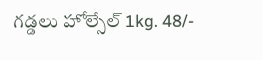గడ్డలు హోల్సేల్ 1kg. 48/-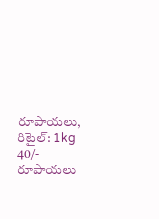రూపాయలు, రిటైల్: 1kg 40/- రూపాయలు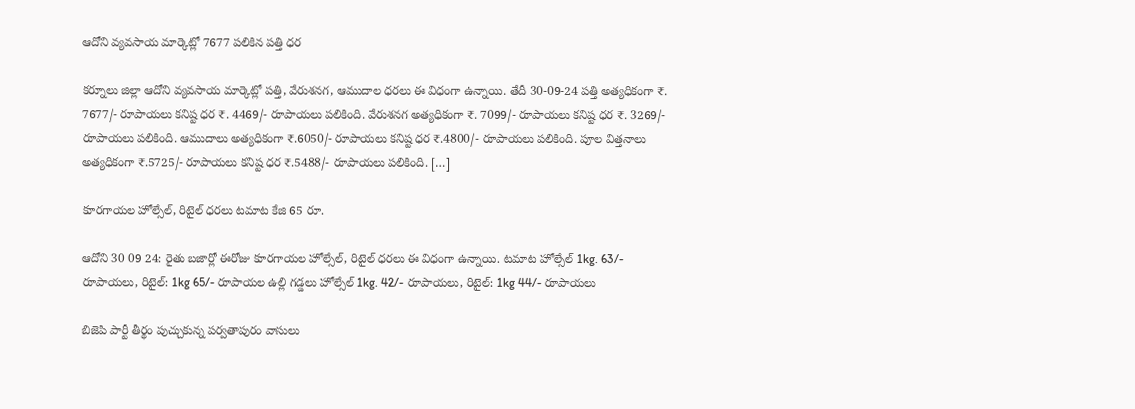ఆదోని వ్యవసాయ మార్కెట్లో 7677 పలికిన పత్తి ధర

కర్నూలు జిల్లా ఆదోని వ్యవసాయ మార్కెట్లో పత్తి, వేరుశనగ, ఆముదాల ధరలు ఈ విధంగా ఉన్నాయి. తేదీ 30-09-24 పత్తి అత్యధికంగా ₹. 7677/- రూపాయలు కనిష్ట ధర ₹. 4469/- రూపాయలు పలికింది. వేరుశనగ అత్యధికంగా ₹. 7099/- రూపాయలు కనిష్ట ధర ₹. 3269/- రూపాయలు పలికింది. ఆముదాలు అత్యధికంగా ₹.6050/- రూపాయలు కనిష్ట ధర ₹.4800/- రూపాయలు పలికింది. పూల విత్తనాలు అత్యధికంగా ₹.5725/- రూపాయలు కనిష్ట ధర ₹.5488/- రూపాయలు పలికింది. […]

కూరగాయల హోల్సేల్, రిటైల్ ధరలు టమాట కేజి 65 రూ.

ఆదోని 30 09 24: రైతు బజార్లో ఈరోజు కూరగాయల హోల్సేల్, రిటైల్ ధరలు ఈ విధంగా ఉన్నాయి. టమాట హోల్సేల్ 1kg. 63/- రూపాయలు, రిటైల్: 1kg 65/- రూపాయల ఉల్లి గడ్డలు హోల్సేల్ 1kg. 42/- రూపాయలు, రిటైల్: 1kg 44/- రూపాయలు

బిజెపి పార్టీ తీర్థం పుచ్చుకున్న పర్వతాపురం వాసులు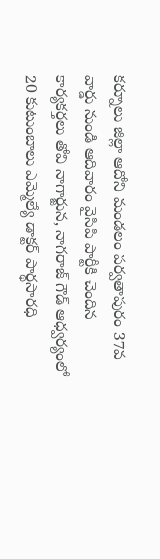కర్నూలు జిల్లా ఆదోని మండలం పర్వతాపురం 37వ వార్డు నుండి ఆదివారం వైసిపి పార్టీకి చెందిన కార్యకర్తలు తోవి నాగార్జున, నాగరాజ్ గౌడ్ ఆధ్వర్యంలో 20 కుటుంబాలు ఎమ్మెల్యే డాక్టర్ పార్థసారధి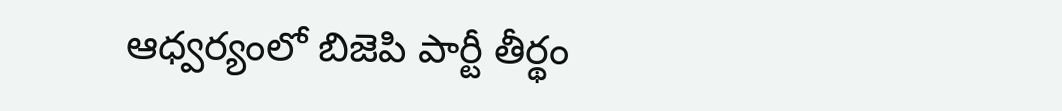ఆధ్వర్యంలో బిజెపి పార్టీ తీర్థం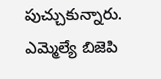పుచ్చుకున్నారు. ఎమ్మెల్యే బిజెపి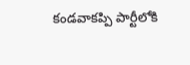కండవాకప్పి పార్టీలోకి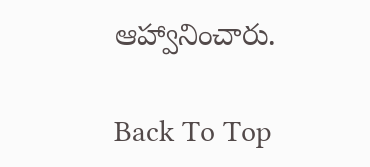ఆహ్వానించారు.

Back To Top